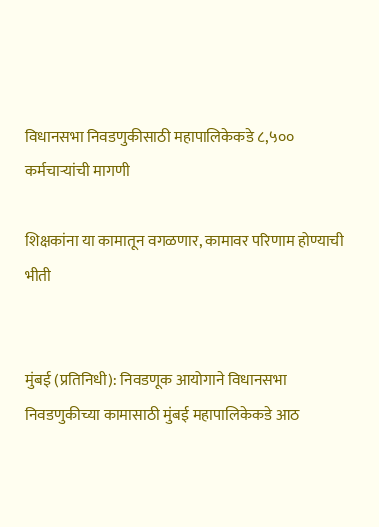विधानसभा निवडणुकीसाठी महापालिकेकडे ८,५०० कर्मचाऱ्यांची मागणी

शिक्षकांना या कामातून वगळणार, कामावर परिणाम होण्याची भीती


मुंबई (प्रतिनिधी): निवडणूक आयोगाने विधानसभा निवडणुकीच्या कामासाठी मुंबई महापालिकेकडे आठ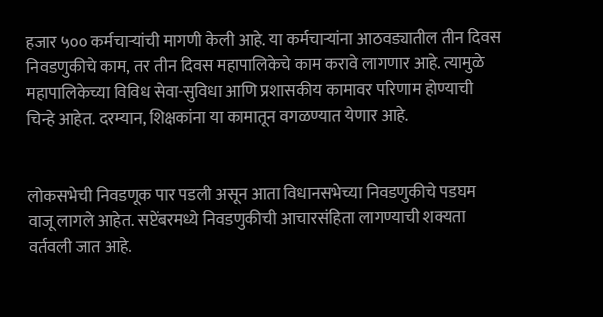हजार ५०० कर्मचाऱ्यांची मागणी केली आहे. या कर्मचाऱ्यांना आठवड्यातील तीन दिवस निवडणुकीचे काम, तर तीन दिवस महापालिकेचे काम करावे लागणार आहे. त्यामुळे महापालिकेच्या विविध सेवा-सुविधा आणि प्रशासकीय कामावर परिणाम होण्याची चिन्हे आहेत. दरम्यान, शिक्षकांना या कामातून वगळण्यात येणार आहे.


लोकसभेची निवडणूक पार पडली असून आता विधानसभेच्या निवडणुकीचे पडघम वाजू लागले आहेत. सप्टेंबरमध्ये निवडणुकीची आचारसंहिता लागण्याची शक्यता वर्तवली जात आहे.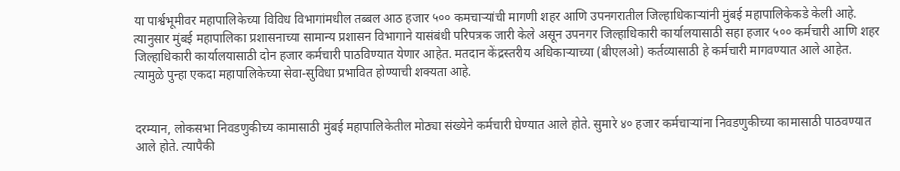या पार्श्वभूमीवर महापालिकेच्या विविध विभागांमधील तब्बल आठ हजार ५०० कमचाऱ्यांची मागणी शहर आणि उपनगरातील जिल्हाधिकाऱ्यांनी मुंबई महापालिकेकडे केली आहे. त्यानुसार मुंबई महापालिका प्रशासनाच्या सामान्य प्रशासन विभागाने यासंबंधी परिपत्रक जारी केले असून उपनगर जिल्हाधिकारी कार्यालयासाठी सहा हजार ५०० कर्मचारी आणि शहर जिल्हाधिकारी कार्यालयासाठी दोन हजार कर्मचारी पाठविण्यात येणार आहेत. मतदान केंद्रस्तरीय अधिकाऱ्याच्या (बीएलओ) कर्तव्यासाठी हे कर्मचारी मागवण्यात आले आहेत. त्यामुळे पुन्हा एकदा महापालिकेच्या सेवा-सुविधा प्रभावित होण्याची शक्यता आहे.


दरम्यान, लोकसभा निवडणुकीच्य कामासाठी मुंबई महापालिकेतील मोठ्या संख्येने कर्मचारी घेण्यात आले होते. सुमारे ४० हजार कर्मचाऱ्यांना निवडणुकीच्या कामासाठी पाठवण्यात आले होते. त्यापैकी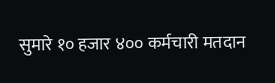सुमारे १० हजार ४०० कर्मचारी मतदान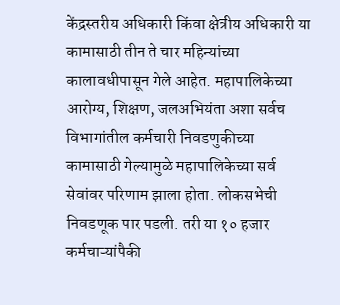केंद्रस्तरीय अधिकारी किंवा क्षेत्रीय अधिकारी या कामासाठी तीन ते चार महिन्यांच्या कालावधीपासून गेले आहेत. महापालिकेच्या आरोग्य, शिक्षण, जलअभियंता अशा सर्वच विभागांतील कर्मचारी निवडणुकीच्या कामासाठी गेल्यामुळे महापालिकेच्या सर्व सेवांवर परिणाम झाला होता. लोकसभेची निवडणूक पार पडली. तरी या १० हजार कर्मचाऱ्यांपैकी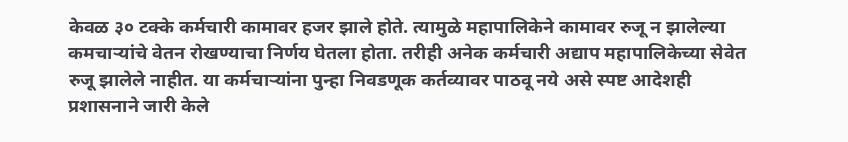केवळ ३० टक्के कर्मचारी कामावर हजर झाले होते. त्यामुळे महापालिकेने कामावर रुजू न झालेल्या कमचाऱ्यांचे वेतन रोखण्याचा निर्णय घेतला होता. तरीही अनेक कर्मचारी अद्याप महापालिकेच्या सेवेत रुजू झालेले नाहीत. या कर्मचाऱ्यांना पुन्हा निवडणूक कर्तव्यावर पाठवू नये असे स्पष्ट आदेशही प्रशासनाने जारी केले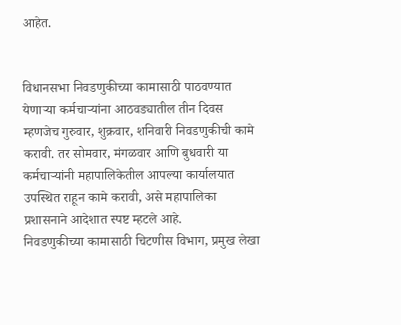आहेत.


विधानसभा निवडणुकीच्या कामासाठी पाठवण्यात येणाऱ्या कर्मचाऱ्यांना आठवड्यातील तीन दिवस म्हणजेच गुरुवार, शुक्रवार, शनिवारी निवडणुकीची कामे करावी. तर सोमवार, मंगळवार आणि बुधवारी या कर्मचाऱ्यांनी महापालिकेतील आपल्या कार्यालयात उपस्थित राहून कामे करावी, असे महापालिका प्रशासनाने आदेशात स्पष्ट म्हटले आहे.
निवडणुकीच्या कामासाठी चिटणीस विभाग, प्रमुख लेखा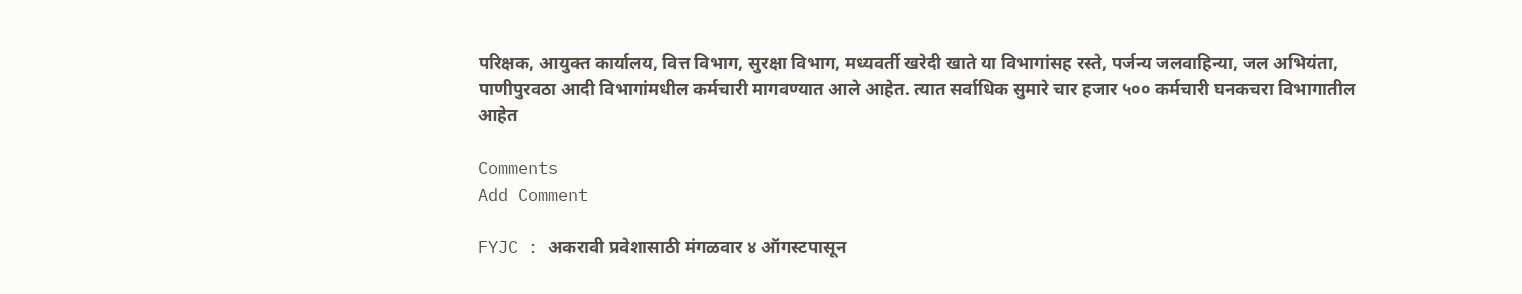परिक्षक, आयुक्त कार्यालय, वित्त विभाग, सुरक्षा विभाग, मध्यवर्ती खरेदी खाते या विभागांसह रस्ते, पर्जन्य जलवाहिन्या, जल अभियंता, पाणीपुरवठा आदी विभागांमधील कर्मचारी मागवण्यात आले आहेत. त्यात सर्वाधिक सुमारे चार हजार ५०० कर्मचारी घनकचरा विभागातील आहेत

Comments
Add Comment

FYJC : अकरावी प्रवेशासाठी मंगळवार ४ ऑगस्टपासून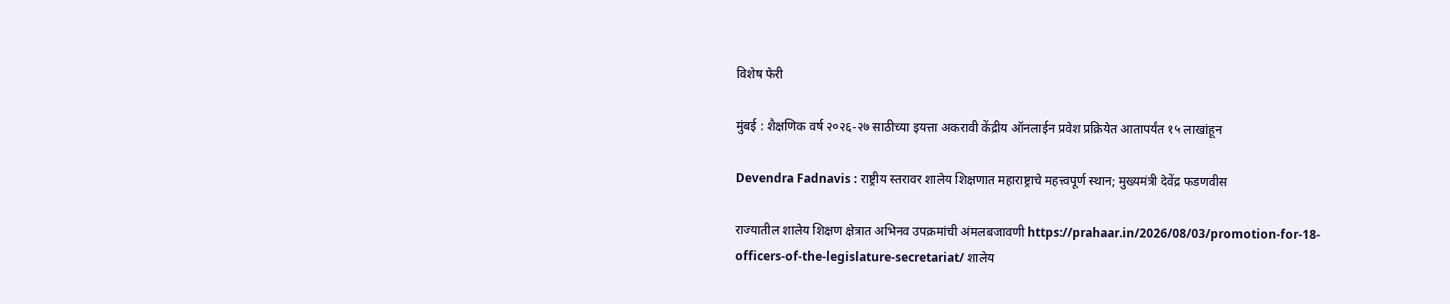विशेष फेरी

मुंबई : शैक्षणिक वर्ष २०२६-२७ साठीच्या इयत्ता अकरावी केंद्रीय ऑनलाईन प्रवेश प्रक्रियेत आतापर्यंत १५ लाखांहून

Devendra Fadnavis : राष्ट्रीय स्तरावर शालेय शिक्षणात महाराष्ट्राचे महत्त्वपूर्ण स्थान; मुख्यमंत्री देवेंद्र फडणवीस

राज्यातील शालेय शिक्षण क्षेत्रात अभिनव उपक्रमांची अंमलबजावणी https://prahaar.in/2026/08/03/promotion-for-18-officers-of-the-legislature-secretariat/ शालेय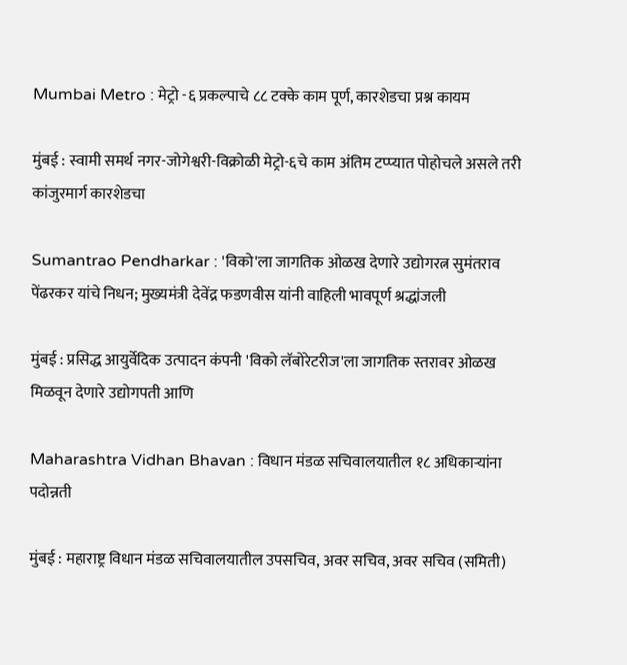Mumbai Metro : मेट्रो -६ प्रकल्पाचे ८८ टक्के काम पूर्ण, कारशेडचा प्रश्न कायम

मुंबई : स्वामी समर्थ नगर-जोगेश्वरी-विक्रोळी मेट्रो-६चे काम अंतिम टप्प्यात पोहोचले असले तरी कांजुरमार्ग कारशेडचा

Sumantrao Pendharkar : 'विको'ला जागतिक ओळख देणारे उद्योगरत्न सुमंतराव पेंढरकर यांचे निधन; मुख्यमंत्री देवेंद्र फडणवीस यांनी वाहिली भावपूर्ण श्रद्धांजली

मुंबई : प्रसिद्ध आयुर्वेदिक उत्पादन कंपनी 'विको लॅबोरेटरीज'ला जागतिक स्तरावर ओळख मिळवून देणारे उद्योगपती आणि

Maharashtra Vidhan Bhavan : विधान मंडळ सचिवालयातील १८ अधिकाऱ्यांना पदोन्नती

मुंबई : महाराष्ट्र विधान मंडळ सचिवालयातील उपसचिव, अवर सचिव, अवर सचिव (समिती)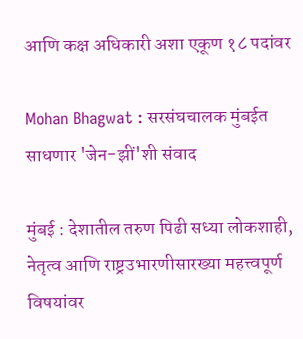आणि कक्ष अधिकारी अशा एकूण १८ पदांवर

Mohan Bhagwat : सरसंघचालक मुंबईत साधणार 'जेन-झीं'शी संवाद

मुंबई : देशातील तरुण पिढी सध्या लोकशाही, नेतृत्व आणि राष्ट्रउभारणीसारख्या महत्त्वपूर्ण विषयांवर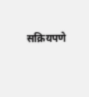सक्रियपणे